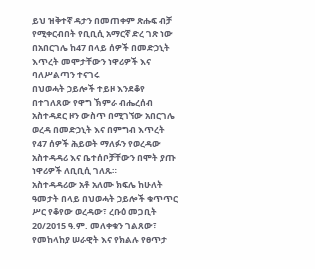ይህ ዝቅተኛ ዳታን በመጠቀም ጽሑፍ ብቻ የሚቀርብበት የቢቢሲ አማርኛ ድረ ገጽ ነው
በአበርገሌ ከ47 በላይ ሰዎች በመድኃኒት እጥረት መሞታቸውን ነዋሪዎች እና ባለሥልጣን ተናገሩ
በህወሓት ኃይሎች ተይዞ እንደቆየ በተገለጸው የዋግ ኽምራ ብሔረሰብ አስተዳደር ዞን ውስጥ በሚገኘው አበርገሌ ወረዳ በመድኃኒት እና በምግብ እጥረት የ47 ሰዎች ሕይወት ማለፉን የወረዳው አስተዳዳሪ እና ቤተሰቦቻቸውን በሞት ያጡ ነዋሪዎች ለቢቢሲ ገለጹ።
አስተዳዳሪው አቶ አለሙ ክፍሌ ከሁለት ዓመታት በላይ በህወሓት ኃይሎች ቁጥጥር ሥር የቆየው ወረዳው፣ ረቡዕ መጋቢት 20/2015 ዓ.ም. መለቀቁን ገልጸው፣ የመከላከያ ሠራዊት እና የክልሉ የፀጥታ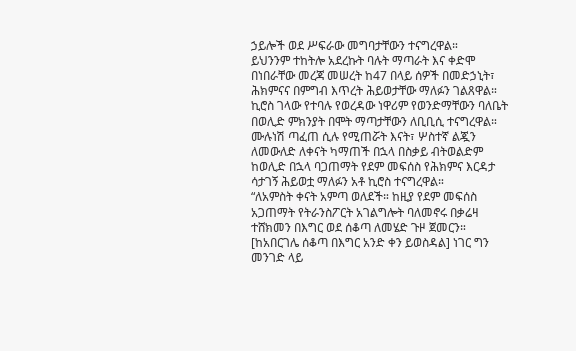ኃይሎች ወደ ሥፍራው መግባታቸውን ተናግረዋል።
ይህንንም ተከትሎ አደረኩት ባሉት ማጣራት እና ቀድሞ በነበራቸው መረጃ መሠረት ከ47 በላይ ሰዎች በመድኃኒት፣ ሕክምናና በምግብ እጥረት ሕይወታቸው ማለፉን ገልጸዋል።
ኪሮስ ገላው የተባሉ የወረዳው ነዋሪም የወንድማቸውን ባለቤት በወሊድ ምክንያት በሞት ማጣታቸውን ለቢቢሲ ተናግረዋል።
ሙሉነሽ ጣፈጠ ሲሉ የሚጠሯት እናት፣ ሦስተኛ ልጇን ለመውለድ ለቀናት ካማጠች በኋላ በስቃይ ብትወልድም ከወሊድ በኋላ ባጋጠማት የደም መፍሰስ የሕክምና እርዳታ ሳታገኝ ሕይወቷ ማለፉን አቶ ኪሮስ ተናግረዋል።
“ለአምስት ቀናት አምጣ ወለደች። ከዚያ የደም መፍሰስ አጋጠማት የትራንስፖርት አገልግሎት ባለመኖሩ በቃሬዛ ተሸክመን በእግር ወደ ሰቆጣ ለመሄድ ጉዞ ጀመርን። [ከአበርገሌ ሰቆጣ በእግር አንድ ቀን ይወስዳል] ነገር ግን መንገድ ላይ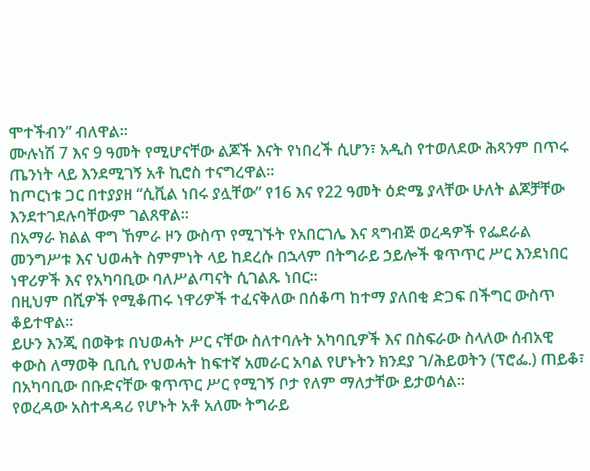ሞተችብን” ብለዋል።
ሙሉነሽ 7 እና 9 ዓመት የሚሆናቸው ልጆች እናት የነበረች ሲሆን፣ አዲስ የተወለደው ሕጻንም በጥሩ ጤንነት ላይ እንደሚገኝ አቶ ኪሮስ ተናግረዋል።
ከጦርነቱ ጋር በተያያዘ “ሲቪል ነበሩ ያሏቸው” የ16 እና የ22 ዓመት ዕድሜ ያላቸው ሁለት ልጆቻቸው እንደተገደሉባቸውም ገልጸዋል።
በአማራ ክልል ዋግ ኸምራ ዞን ውስጥ የሚገኙት የአበርገሌ እና ጻግብጅ ወረዳዎች የፌደራል መንግሥቱ እና ህወሓት ስምምነት ላይ ከደረሱ በኋላም በትግራይ ኃይሎች ቁጥጥር ሥር እንደነበር ነዋሪዎች እና የአካባቢው ባለሥልጣናት ሲገልጹ ነበር።
በዚህም በሺዎች የሚቆጠሩ ነዋሪዎች ተፈናቅለው በሰቆጣ ከተማ ያለበቂ ድጋፍ በችግር ውስጥ ቆይተዋል።
ይሁን እንጂ በወቅቱ በህወሓት ሥር ናቸው ስለተባሉት አካባቢዎች እና በስፍራው ስላለው ሰብአዊ ቀውስ ለማወቅ ቢቢሲ የህወሓት ከፍተኛ አመራር አባል የሆኑትን ክንደያ ገ/ሕይወትን (ፕሮፌ.) ጠይቆ፣ በአካባቢው በቡድናቸው ቁጥጥር ሥር የሚገኝ ቦታ የለም ማለታቸው ይታወሳል።
የወረዳው አስተዳዳሪ የሆኑት አቶ አለሙ ትግራይ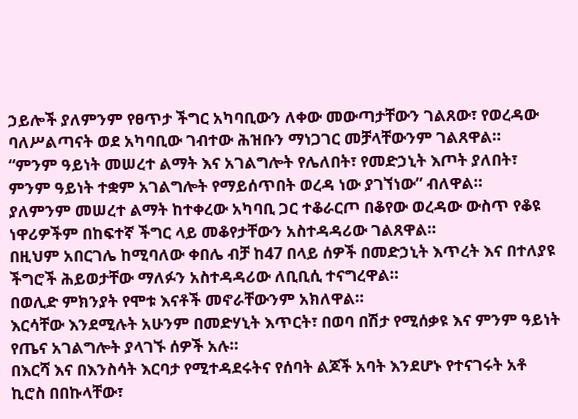ኃይሎች ያለምንም የፀጥታ ችግር አካባቢውን ለቀው መውጣታቸውን ገልጸው፣ የወረዳው ባለሥልጣናት ወደ አካባቢው ገብተው ሕዝቡን ማነጋገር መቻላቸውንም ገልጸዋል።
“ምንም ዓይነት መሠረተ ልማት እና አገልግሎት የሌለበት፣ የመድኃኒት እጦት ያለበት፣ ምንም ዓይነት ተቋም አገልግሎት የማይሰጥበት ወረዳ ነው ያገኘነው” ብለዋል።
ያለምንም መሠረተ ልማት ከተቀረው አካባቢ ጋር ተቆራርጦ በቆየው ወረዳው ውስጥ የቆዩ ነዋሪዎችም በከፍተኛ ችግር ላይ መቆየታቸውን አስተዳዳሪው ገልጸዋል።
በዚህም አበርገሌ ከሚባለው ቀበሌ ብቻ ከ47 በላይ ሰዎች በመድኃኒት እጥረት እና በተለያዩ ችግሮች ሕይወታቸው ማለፉን አስተዳዳሪው ለቢቢሲ ተናግረዋል።
በወሊድ ምክንያት የሞቱ እናቶች መኖራቸውንም አክለዋል።
እርሳቸው እንደሚሉት አሁንም በመድሃኒት እጥርት፣ በወባ በሽታ የሚሰቃዩ እና ምንም ዓይነት የጤና አገልግሎት ያላገኙ ሰዎች አሉ።
በእርሻ እና በእንስሳት እርባታ የሚተዳደሩትና የሰባት ልጆች አባት እንደሆኑ የተናገሩት አቶ ኪሮስ በበኩላቸው፣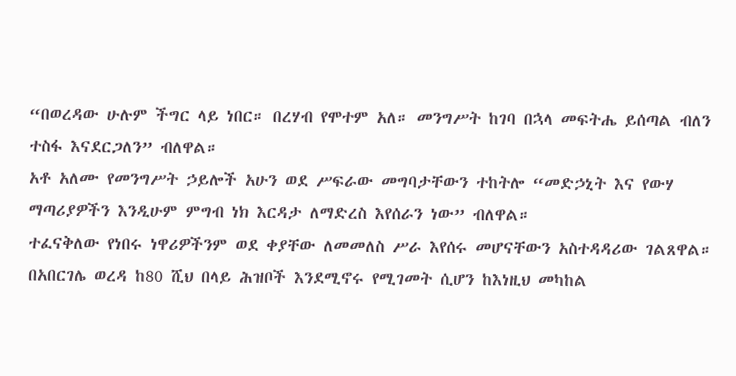“በወረዳው ሁሉም ችግር ላይ ነበር። በረሃብ የሞተም አለ። መንግሥት ከገባ በኋላ መፍትሔ ይሰጣል ብለን ተስፋ እናደርጋለን” ብለዋል።
አቶ አለሙ የመንግሥት ኃይሎች አሁን ወደ ሥፍራው መግባታቸውን ተከትሎ “መድኃኒት እና የውሃ ማጣሪያዎችን እንዲሁም ምግብ ነክ እርዳታ ለማድረስ እየሰራን ነው” ብለዋል።
ተፈናቅለው የነበሩ ነዋሪዎችንም ወደ ቀያቸው ለመመለስ ሥራ እየሰሩ መሆናቸውን አስተዳዳሪው ገልጸዋል።
በአበርገሌ ወረዳ ከ80 ሺህ በላይ ሕዝቦች እንደሚኖሩ የሚገመት ሲሆን ከእነዚህ መካከል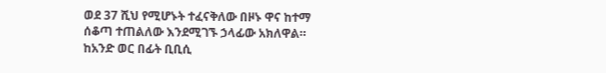ወደ 37 ሺህ የሚሆኑት ተፈናቅለው በዞኑ ዋና ከተማ ሰቆጣ ተጠልለው እንደሚገኙ ኃላፊው አክለዋል።
ከአንድ ወር በፊት ቢቢሲ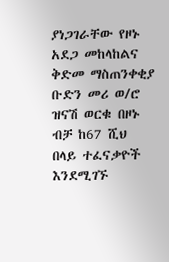ያነጋገራቸው የዞኑ አደጋ መከላከልና ቅድመ ማስጠንቀቂያ ቡድን መሪ ወ/ሮ ዝናሽ ወርቁ በዞኑ ብቻ ከ67 ሺህ በላይ ተፈናቃዮች እንደሚገኙ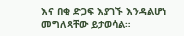እና በቂ ድጋፍ እያገኙ እንዳልሆነ መግለጻቸው ይታወሳል።